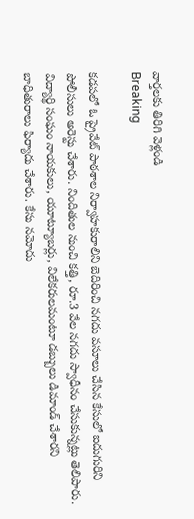వార్తలకు తిరిగి వెళ్లండి
Breaking

కడపలో ఓ ప్రైవేట్ పాఠశాల నిర్వాహకురాలిని బెదిరించి నగదు వసూలు చేసిన కేసులో ఐదుగురిని పోలీసులు అరెస్టు చేశారు. నిందితుల నుంచి కత్తి, రూ.3 వేల నగదు స్వాధీనం చేసుకున్నట్లు తెలిపారు.
విద్యార్థి సంఘం నాయకులు, యూట్యూబర్లు, విలేకరులమంటూ డబ్బులు డిమాండ్ చేశారని బాధితురాలు ఫిర్యాదు చేశారు. కేసు నమోదు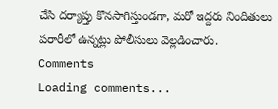చేసి దర్యాప్తు కొనసాగిస్తుండగా, మరో ఇద్దరు నిందితులు పరారీలో ఉన్నట్లు పోలీసులు వెల్లడించారు.
Comments
Loading comments...